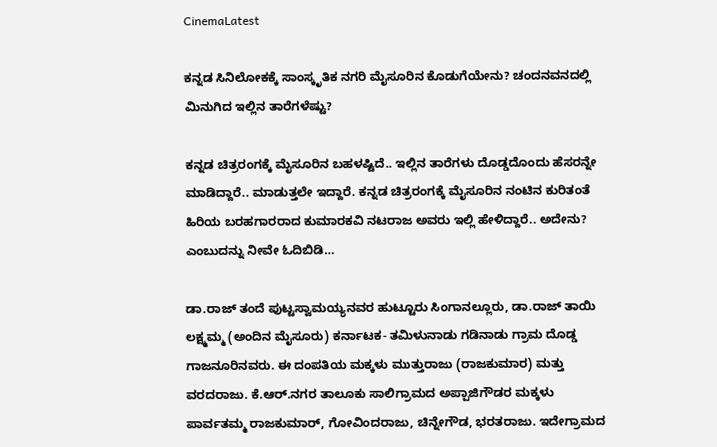CinemaLatest

ಕನ್ನಡ ಸಿನಿಲೋಕಕ್ಕೆ ಸಾಂಸ್ಕೃತಿಕ ನಗರಿ ಮೈಸೂರಿನ ಕೊಡುಗೆಯೇನು? ಚಂದನವನದಲ್ಲಿ ಮಿನುಗಿದ ಇಲ್ಲಿನ ತಾರೆಗಳೆಷ್ಟು?

ಕನ್ನಡ ಚಿತ್ರರಂಗಕ್ಕೆ ಮೈಸೂರಿನ ಬಹಳಷ್ಟಿದೆ.. ಇಲ್ಲಿನ ತಾರೆಗಳು ದೊಡ್ಡದೊಂದು ಹೆಸರನ್ನೇ ಮಾಡಿದ್ದಾರೆ.. ಮಾಡುತ್ತಲೇ ಇದ್ದಾರೆ. ಕನ್ನಡ ಚಿತ್ರರಂಗಕ್ಕೆ ಮೈಸೂರಿನ ನಂಟಿನ ಕುರಿತಂತೆ ಹಿರಿಯ ಬರಹಗಾರರಾದ ಕುಮಾರಕವಿ ನಟರಾಜ ಅವರು ಇಲ್ಲಿ ಹೇಳಿದ್ದಾರೆ.. ಅದೇನು? ಎಂಬುದನ್ನು ನೀವೇ ಓದಿಬಿಡಿ…

ಡಾ.ರಾಜ್ ತಂದೆ ಪುಟ್ಟಸ್ವಾಮಯ್ಯನವರ ಹುಟ್ಟೂರು ಸಿಂಗಾನಲ್ಲೂರು, ಡಾ.ರಾಜ್ ತಾಯಿ ಲಕ್ಷ್ಮಮ್ಮ (ಅಂದಿನ ಮೈಸೂರು) ಕರ್ನಾಟಕ- ತಮಿಳುನಾಡು ಗಡಿನಾಡು ಗ್ರಾಮ ದೊಡ್ಡ ಗಾಜನೂರಿನವರು. ಈ ದಂಪತಿಯ ಮಕ್ಕಳು ಮುತ್ತುರಾಜು (ರಾಜಕುಮಾರ) ಮತ್ತು ವರದರಾಜು. ಕೆ.ಆರ್.ನಗರ ತಾಲೂಕು ಸಾಲಿಗ್ರಾಮದ ಅಪ್ಪಾಜಿಗೌಡರ ಮಕ್ಕಳು ಪಾರ್ವತಮ್ಮ ರಾಜಕುಮಾರ್, ಗೋವಿಂದರಾಜು, ಚಿನ್ನೇಗೌಡ, ಭರತರಾಜು. ಇದೇಗ್ರಾಮದ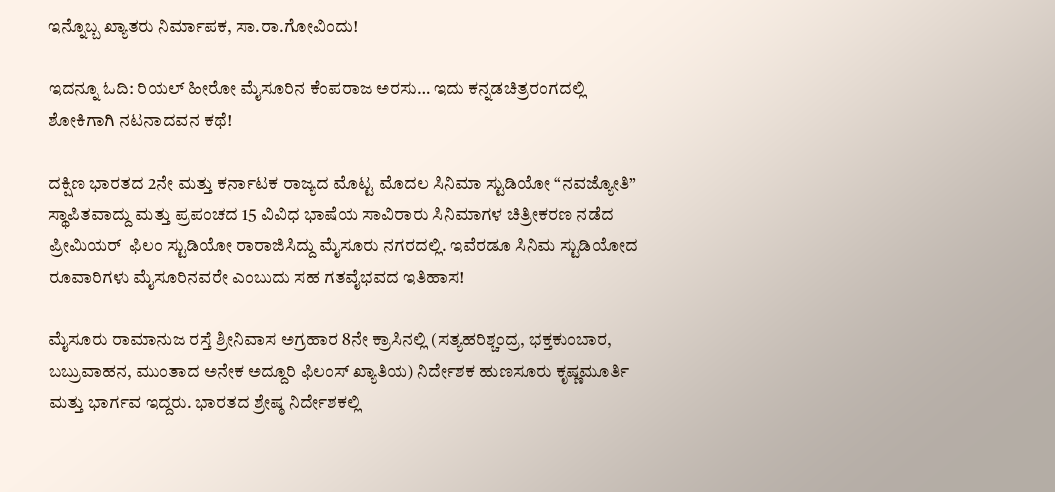ಇನ್ನೊಬ್ಬ ಖ್ಯಾತರು ನಿರ್ಮಾಪಕ, ಸಾ.ರಾ.ಗೋವಿಂದು!

ಇದನ್ನೂ ಓದಿ: ರಿಯಲ್ ಹೀರೋ ಮೈಸೂರಿನ ಕೆಂಪರಾಜ ಅರಸು… ಇದು ಕನ್ನಡಚಿತ್ರರಂಗದಲ್ಲಿ ಶೋಕಿಗಾಗಿ ನಟನಾದವನ ಕಥೆ!

ದಕ್ಷಿಣ ಭಾರತದ 2ನೇ ಮತ್ತು ಕರ್ನಾಟಕ ರಾಜ್ಯದ ಮೊಟ್ಟ ಮೊದಲ ಸಿನಿಮಾ ಸ್ಟುಡಿಯೋ “ನವಜ್ಯೋತಿ” ಸ್ಥಾಪಿತವಾದ್ದು ಮತ್ತು ಪ್ರಪಂಚದ 15 ವಿವಿಧ ಭಾಷೆಯ ಸಾವಿರಾರು ಸಿನಿಮಾಗಳ ಚಿತ್ರೀಕರಣ ನಡೆದ ಪ್ರೀಮಿಯರ್  ಫಿಲಂ ಸ್ಟುಡಿಯೋ ರಾರಾಜಿಸಿದ್ದು ಮೈಸೂರು ನಗರದಲ್ಲಿ. ಇವೆರಡೂ ಸಿನಿಮ ಸ್ಟುಡಿಯೋದ ರೂವಾರಿಗಳು ಮೈಸೂರಿನವರೇ ಎಂಬುದು ಸಹ ಗತವೈಭವದ ಇತಿಹಾಸ!

ಮೈಸೂರು ರಾಮಾನುಜ ರಸ್ತೆ ಶ್ರೀನಿವಾಸ ಅಗ್ರಹಾರ 8ನೇ ಕ್ರಾಸಿನಲ್ಲಿ (ಸತ್ಯಹರಿಶ್ಚಂದ್ರ, ಭಕ್ತಕುಂಬಾರ, ಬಬ್ರುವಾಹನ, ಮುಂತಾದ ಅನೇಕ ಅದ್ದೂರಿ ಫಿಲಂಸ್ ಖ್ಯಾತಿಯ) ನಿರ್ದೇಶಕ ಹುಣಸೂರು ಕೃಷ್ಣಮೂರ್ತಿ ಮತ್ತು ಭಾರ್ಗವ ಇದ್ದರು. ಭಾರತದ ಶ್ರೇಷ್ಠ ನಿರ್ದೇಶಕಲ್ಲಿ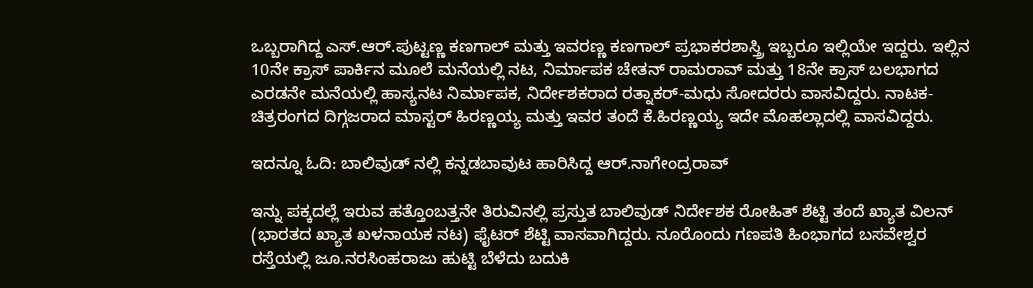ಒಬ್ಬರಾಗಿದ್ದ ಎಸ್.ಆರ್.ಪುಟ್ಟಣ್ಣ ಕಣಗಾಲ್ ಮತ್ತು ಇವರಣ್ಣ ಕಣಗಾಲ್ ಪ್ರಭಾಕರಶಾಸ್ತ್ರಿ ಇಬ್ಬರೂ ಇಲ್ಲಿಯೇ ಇದ್ದರು. ಇಲ್ಲಿನ 10ನೇ ಕ್ರಾಸ್ ಪಾರ್ಕಿನ ಮೂಲೆ ಮನೆಯಲ್ಲಿ ನಟ, ನಿರ್ಮಾಪಕ ಚೇತನ್ ರಾಮರಾವ್ ಮತ್ತು 18ನೇ ಕ್ರಾಸ್ ಬಲಭಾಗದ ಎರಡನೇ ಮನೆಯಲ್ಲಿ ಹಾಸ್ಯನಟ ನಿರ್ಮಾಪಕ, ನಿರ್ದೇಶಕರಾದ ರತ್ನಾಕರ್-ಮಧು ಸೋದರರು ವಾಸವಿದ್ದರು. ನಾಟಕ- ಚಿತ್ರರಂಗದ ದಿಗ್ಗಜರಾದ ಮಾಸ್ಟರ್ ಹಿರಣ್ಣಯ್ಯ ಮತ್ತು ಇವರ ತಂದೆ ಕೆ.ಹಿರಣ್ಣಯ್ಯ ಇದೇ ಮೊಹಲ್ಲಾದಲ್ಲಿ ವಾಸವಿದ್ದರು.

ಇದನ್ನೂ ಓದಿ: ಬಾಲಿವುಡ್ ನಲ್ಲಿ ಕನ್ನಡಬಾವುಟ ಹಾರಿಸಿದ್ದ ಆರ್.ನಾಗೇಂದ್ರರಾವ್

ಇನ್ನು ಪಕ್ಕದಲ್ಲೆ ಇರುವ ಹತ್ತೊಂಬತ್ತನೇ ತಿರುವಿನಲ್ಲಿ ಪ್ರಸ್ತುತ ಬಾಲಿವುಡ್ ನಿರ್ದೇಶಕ ರೋಹಿತ್ ಶೆಟ್ಟಿ ತಂದೆ ಖ್ಯಾತ ವಿಲನ್ (ಭಾರತದ ಖ್ಯಾತ ಖಳನಾಯಕ ನಟ) ಫೈಟರ್ ಶೆಟ್ಟಿ ವಾಸವಾಗಿದ್ದರು. ನೂರೊಂದು ಗಣಪತಿ ಹಿಂಭಾಗದ ಬಸವೇಶ್ವರ ರಸ್ತೆಯಲ್ಲಿ ಜೂ.ನರಸಿಂಹರಾಜು ಹುಟ್ಟಿ ಬೆಳೆದು ಬದುಕಿ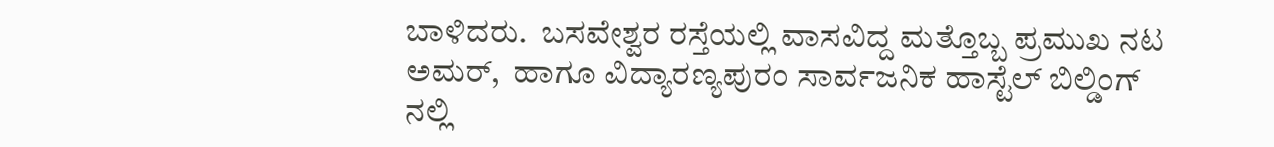ಬಾಳಿದರು.  ಬಸವೇಶ್ವರ ರಸ್ತೆಯಲ್ಲಿ ವಾಸವಿದ್ದ ಮತ್ತೊಬ್ಬ ಪ್ರಮುಖ ನಟ ಅಮರ್,  ಹಾಗೂ ವಿದ್ಯಾರಣ್ಯಪುರಂ ಸಾರ್ವಜನಿಕ ಹಾಸ್ಟೆಲ್ ಬಿಲ್ಡಿಂಗ್ ನಲ್ಲಿ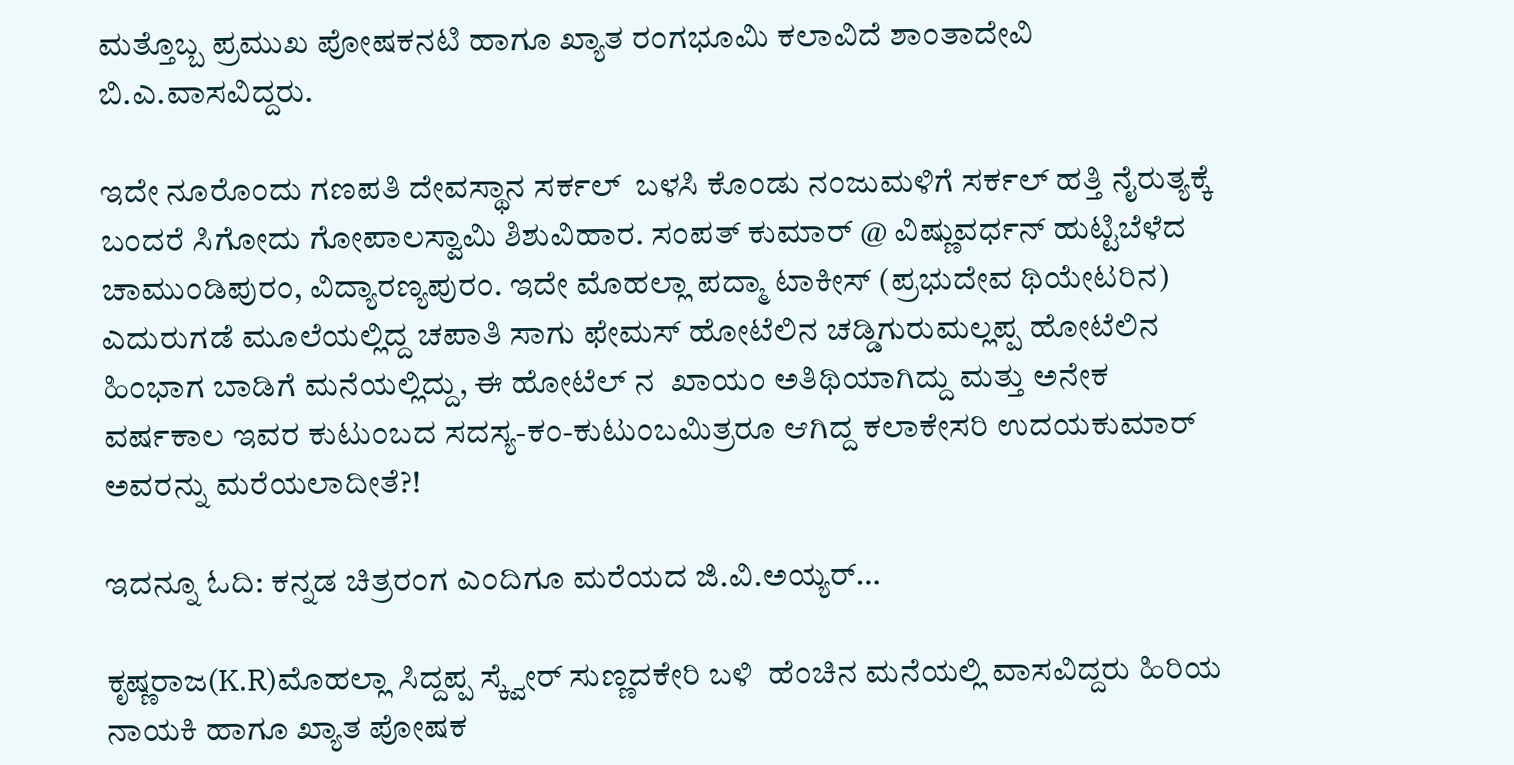ಮತ್ತೊಬ್ಬ ಪ್ರಮುಖ ಪೋಷಕನಟಿ ಹಾಗೂ ಖ್ಯಾತ ರಂಗಭೂಮಿ ಕಲಾವಿದೆ ಶಾಂತಾದೇವಿ ಬಿ.ಎ.ವಾಸವಿದ್ದರು.

ಇದೇ ನೂರೊಂದು ಗಣಪತಿ ದೇವಸ್ಥಾನ ಸರ್ಕಲ್  ಬಳಸಿ ಕೊಂಡು ನಂಜುಮಳಿಗೆ ಸರ್ಕಲ್ ಹತ್ತಿ ನೈರುತ್ಯಕ್ಕೆ ಬಂದರೆ ಸಿಗೋದು ಗೋಪಾಲಸ್ವಾಮಿ ಶಿಶುವಿಹಾರ. ಸಂಪತ್ ಕುಮಾರ್ @ ವಿಷ್ಣುವರ್ಧನ್ ಹುಟ್ಟಿಬೆಳೆದ ಚಾಮುಂಡಿಪುರಂ, ವಿದ್ಯಾರಣ್ಯಪುರಂ. ಇದೇ ಮೊಹಲ್ಲಾ ಪದ್ಮಾ ಟಾಕೀಸ್ (ಪ್ರಭುದೇವ ಥಿಯೇಟರಿನ) ಎದುರುಗಡೆ ಮೂಲೆಯಲ್ಲಿದ್ದ ಚಪಾತಿ ಸಾಗು ಫೇಮಸ್ ಹೋಟೆಲಿನ ಚಡ್ಡಿಗುರುಮಲ್ಲಪ್ಪ ಹೋಟೆಲಿನ ಹಿಂಭಾಗ ಬಾಡಿಗೆ ಮನೆಯಲ್ಲಿದ್ದು, ಈ ಹೋಟೆಲ್ ನ  ಖಾಯಂ ಅತಿಥಿಯಾಗಿದ್ದು ಮತ್ತು ಅನೇಕ ವರ್ಷಕಾಲ ಇವರ ಕುಟುಂಬದ ಸದಸ್ಯ-ಕಂ-ಕುಟುಂಬಮಿತ್ರರೂ ಆಗಿದ್ದ ಕಲಾಕೇಸರಿ ಉದಯಕುಮಾರ್ ಅವರನ್ನು ಮರೆಯಲಾದೀತೆ?!

ಇದನ್ನೂ ಓದಿ: ಕನ್ನಡ ಚಿತ್ರರಂಗ ಎಂದಿಗೂ ಮರೆಯದ ಜಿ.ವಿ.ಅಯ್ಯರ್…

ಕೃಷ್ಣರಾಜ(K.R)ಮೊಹಲ್ಲಾ ಸಿದ್ದಪ್ಪ ಸ್ಕ್ವೇರ್ ಸುಣ್ಣದಕೇರಿ ಬಳಿ  ಹೆಂಚಿನ ಮನೆಯಲ್ಲಿ ವಾಸವಿದ್ದರು ಹಿರಿಯ ನಾಯಕಿ ಹಾಗೂ ಖ್ಯಾತ ಪೋಷಕ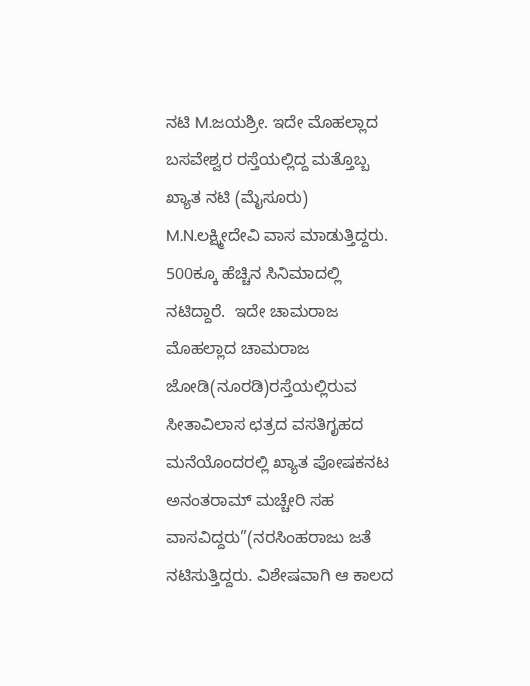ನಟಿ M.ಜಯಶ್ರೀ. ಇದೇ ಮೊಹಲ್ಲಾದ ಬಸವೇಶ್ವರ ರಸ್ತೆಯಲ್ಲಿದ್ದ ಮತ್ತೊಬ್ಬ ಖ್ಯಾತ ನಟಿ (ಮೈಸೂರು) M.N.ಲಕ್ಷ್ಮೀದೇವಿ ವಾಸ ಮಾಡುತ್ತಿದ್ದರು. 500ಕ್ಕೂ ಹೆಚ್ಚಿನ ಸಿನಿಮಾದಲ್ಲಿ ನಟಿದ್ದಾರೆ.  ಇದೇ ಚಾಮರಾಜ ಮೊಹಲ್ಲಾದ ಚಾಮರಾಜ ಜೋಡಿ(ನೂರಡಿ)ರಸ್ತೆಯಲ್ಲಿರುವ ಸೀತಾವಿಲಾಸ ಛತ್ರದ ವಸತಿಗೃಹದ ಮನೆಯೊಂದರಲ್ಲಿ ಖ್ಯಾತ ಪೋಷಕನಟ ಅನಂತರಾಮ್ ಮಚ್ಚೇರಿ ಸಹ ವಾಸವಿದ್ದರು”(ನರಸಿಂಹರಾಜು ಜತೆ ನಟಿಸುತ್ತಿದ್ದರು. ವಿಶೇಷವಾಗಿ ಆ ಕಾಲದ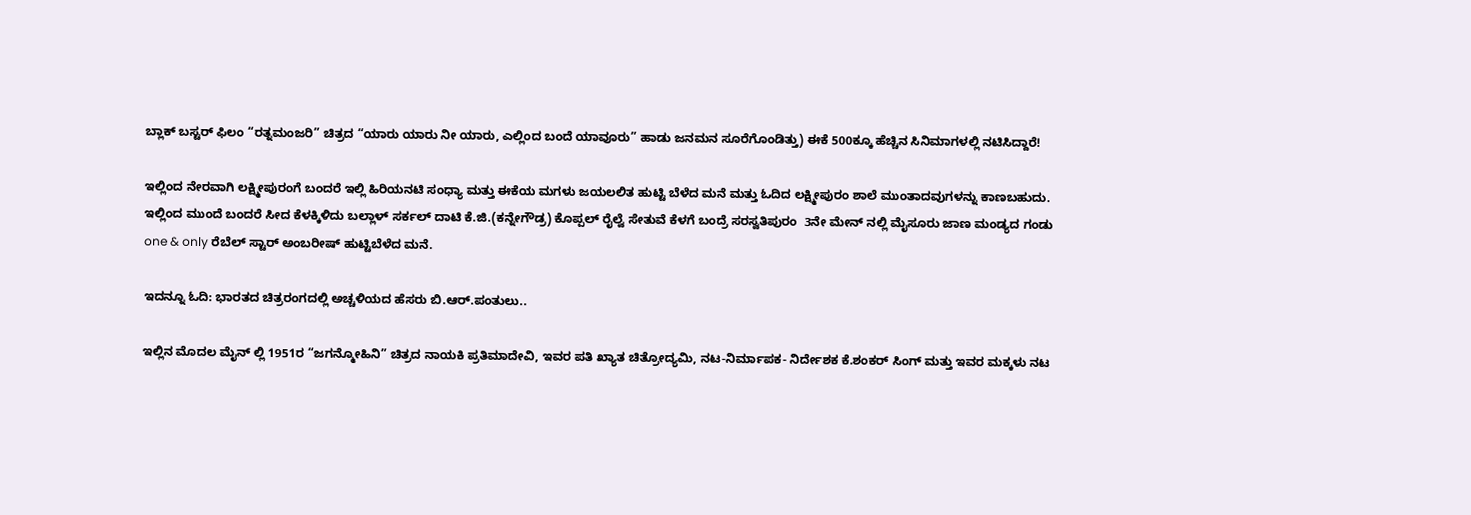ಬ್ಲಾಕ್ ಬಸ್ಟರ್ ಫಿಲಂ “ರತ್ನಮಂಜರಿ” ಚಿತ್ರದ “ಯಾರು ಯಾರು ನೀ ಯಾರು, ಎಲ್ಲಿಂದ ಬಂದೆ ಯಾವೂರು” ಹಾಡು ಜನಮನ ಸೂರೆಗೊಂಡಿತ್ತು) ಈಕೆ 500ಕ್ಕೂ ಹೆಚ್ಚಿನ ಸಿನಿಮಾಗಳಲ್ಲಿ ನಟಿಸಿದ್ದಾರೆ!

ಇಲ್ಲಿಂದ ನೇರವಾಗಿ ಲಕ್ಷ್ಮೀಪುರಂಗೆ ಬಂದರೆ ಇಲ್ಲಿ ಹಿರಿಯನಟಿ ಸಂಧ್ಯಾ ಮತ್ತು ಈಕೆಯ ಮಗಳು ಜಯಲಲಿತ ಹುಟ್ಟಿ ಬೆಳೆದ ಮನೆ ಮತ್ತು ಓದಿದ ಲಕ್ಷ್ಮೀಪುರಂ ಶಾಲೆ ಮುಂತಾದವುಗಳನ್ನು ಕಾಣಬಹುದು. ಇಲ್ಲಿಂದ ಮುಂದೆ ಬಂದರೆ ಸೀದ ಕೆಳಕ್ಕಿಳಿದು ಬಲ್ಲಾಳ್ ಸರ್ಕಲ್ ದಾಟಿ ಕೆ.ಜಿ.(ಕನ್ನೇಗೌಡ್ರ) ಕೊಪ್ಪಲ್ ರೈಲ್ವೆ ಸೇತುವೆ ಕೆಳಗೆ ಬಂದ್ರೆ ಸರಸ್ವತಿಪುರಂ  3ನೇ ಮೇನ್ ನಲ್ಲಿ ಮೈಸೂರು ಜಾಣ ಮಂಡ್ಯದ ಗಂಡು one & only ರೆಬೆಲ್ ಸ್ಟಾರ್ ಅಂಬರೀಷ್ ಹುಟ್ಟಿಬೆಳೆದ ಮನೆ.

ಇದನ್ನೂ ಓದಿ: ಭಾರತದ ಚಿತ್ರರಂಗದಲ್ಲಿ ಅಚ್ಚಳಿಯದ ಹೆಸರು ಬಿ.ಆರ್.ಪಂತುಲು..

ಇಲ್ಲಿನ ಮೊದಲ ಮೈನ್ ಲ್ಲಿ 1951ರ “ಜಗನ್ಮೋಹಿನಿ” ಚಿತ್ರದ ನಾಯಕಿ ಪ್ರತಿಮಾದೇವಿ, ಇವರ ಪತಿ ಖ್ಯಾತ ಚಿತ್ರೋದ್ಯಮಿ, ನಟ-ನಿರ್ಮಾಪಕ- ನಿರ್ದೇಶಕ ಕೆ.ಶಂಕರ್ ಸಿಂಗ್ ಮತ್ತು ಇವರ ಮಕ್ಕಳು ನಟ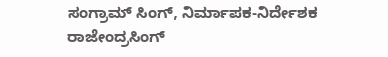ಸಂಗ್ರಾಮ್ ಸಿಂಗ್, ನಿರ್ಮಾಪಕ-ನಿರ್ದೇಶಕ ರಾಜೇಂದ್ರಸಿಂಗ್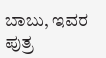ಬಾಬು, ಇವರ ಪುತ್ರ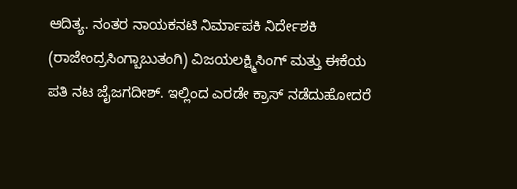ಆದಿತ್ಯ. ನಂತರ ನಾಯಕನಟಿ ನಿರ್ಮಾಪಕಿ ನಿರ್ದೇಶಕಿ (ರಾಜೇಂದ್ರಸಿಂಗ್ಬಾಬುತಂಗಿ) ವಿಜಯಲಕ್ಷ್ಮಿಸಿಂಗ್ ಮತ್ತು ಈಕೆಯ ಪತಿ ನಟ ಜೈಜಗದೀಶ್. ಇಲ್ಲಿಂದ ಎರಡೇ ಕ್ರಾಸ್ ನಡೆದುಹೋದರೆ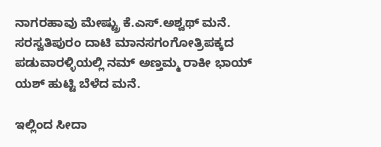ನಾಗರಹಾವು ಮೇಷ್ಟ್ರು ಕೆ.ಎಸ್.ಅಶ್ವಥ್ ಮನೆ. ಸರಸ್ವತಿಪುರಂ ದಾಟಿ ಮಾನಸಗಂಗೋತ್ರಿಪಕ್ಕದ ಪಡುವಾರಳ್ಳಿಯಲ್ಲಿ ನಮ್ ಅಣ್ತಮ್ಮ ರಾಕೀ ಭಾಯ್ ಯಶ್ ಹುಟ್ಟಿ ಬೆಳೆದ ಮನೆ.

ಇಲ್ಲಿಂದ ಸೀದಾ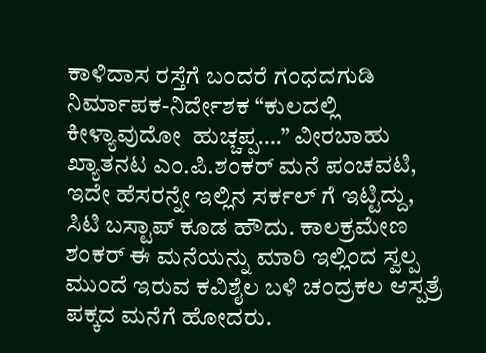ಕಾಳಿದಾಸ ರಸ್ತೆಗೆ ಬಂದರೆ ಗಂಧದಗುಡಿ ನಿರ್ಮಾಪಕ-ನಿರ್ದೇಶಕ “ಕುಲದಲ್ಲಿ ಕೀಳ್ಯಾವುದೋ  ಹುಚ್ಚಪ್ಪ….” ವೀರಬಾಹು ಖ್ಯಾತನಟ ಎಂ.ಪಿ.ಶಂಕರ್ ಮನೆ ಪಂಚವಟಿ, ಇದೇ ಹೆಸರನ್ನೇ ಇಲ್ಲಿನ ಸರ್ಕಲ್ ಗೆ ಇಟ್ಟಿದ್ದು, ಸಿಟಿ ಬಸ್ಟಾಪ್ ಕೂಡ ಹೌದು. ಕಾಲಕ್ರಮೇಣ ಶಂಕರ್ ಈ ಮನೆಯನ್ನು ಮಾರಿ ಇಲ್ಲಿಂದ ಸ್ವಲ್ಪ ಮುಂದೆ ಇರುವ ಕವಿಶೈಲ ಬಳಿ ಚಂದ್ರಕಲ ಆಸ್ಪತ್ರೆ ಪಕ್ಕದ ಮನೆಗೆ ಹೋದರು.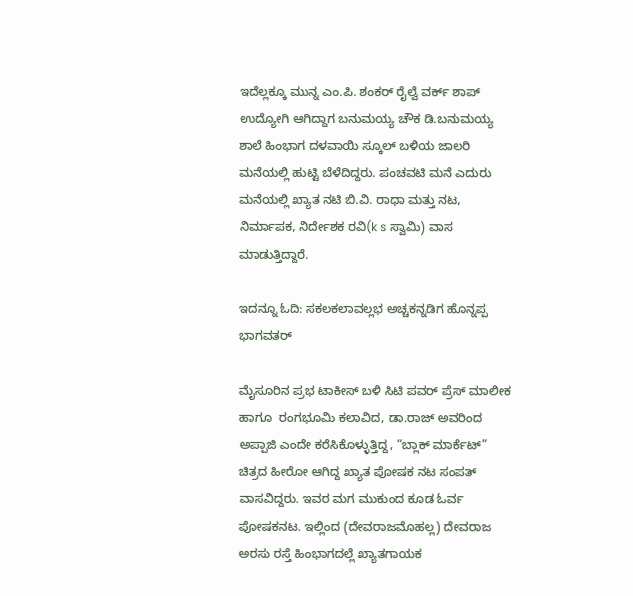ಇದೆಲ್ಲಕ್ಕೂ ಮುನ್ನ ಎಂ.ಪಿ. ಶಂಕರ್ ರೈಲ್ವೆ ವರ್ಕ್ ಶಾಪ್  ಉದ್ಯೋಗಿ ಆಗಿದ್ದಾಗ ಬನುಮಯ್ಯ ಚೌಕ ಡಿ.ಬನುಮಯ್ಯ ಶಾಲೆ ಹಿಂಭಾಗ ದಳವಾಯಿ ಸ್ಕೂಲ್ ಬಳಿಯ ಜಾಲರಿ ಮನೆಯಲ್ಲಿ ಹುಟ್ಟಿ ಬೆಳೆದಿದ್ದರು. ಪಂಚವಟಿ ಮನೆ ಎದುರು ಮನೆಯಲ್ಲಿ ಖ್ಯಾತ ನಟಿ ಬಿ.ವಿ. ರಾಧಾ ಮತ್ತು ನಟ, ನಿರ್ಮಾಪಕ, ನಿರ್ದೇಶಕ ರವಿ(k s ಸ್ವಾಮಿ) ವಾಸ ಮಾಡುತ್ತಿದ್ದಾರೆ.

ಇದನ್ನೂ ಓದಿ: ಸಕಲಕಲಾವಲ್ಲಭ ಅಚ್ಚಕನ್ನಡಿಗ ಹೊನ್ನಪ್ಪ ಭಾಗವತರ್

ಮೈಸೂರಿನ ಪ್ರಭ ಟಾಕೀಸ್ ಬಳಿ ಸಿಟಿ ಪವರ್ ಪ್ರೆಸ್ ಮಾಲೀಕ ಹಾಗೂ  ರಂಗಭೂಮಿ ಕಲಾವಿದ, ಡಾ.ರಾಜ್ ಅವರಿಂದ ಅಪ್ಪಾಜಿ ಎಂದೇ ಕರೆಸಿಕೊಳ್ಳುತ್ತಿದ್ದ, “ಬ್ಲಾಕ್ ಮಾರ್ಕೆಟ್” ಚಿತ್ರದ ಹೀರೋ ಆಗಿದ್ದ ಖ್ಯಾತ ಪೋಷಕ ನಟ ಸಂಪತ್ ವಾಸವಿದ್ದರು. ಇವರ ಮಗ ಮುಕುಂದ ಕೂಡ ಓರ್ವ ಪೋಷಕನಟ. ಇಲ್ಲಿಂದ (ದೇವರಾಜಮೊಹಲ್ಲ) ದೇವರಾಜ ಅರಸು ರಸ್ತೆ ಹಿಂಭಾಗದಲ್ಲೆ ಖ್ಯಾತಗಾಯಕ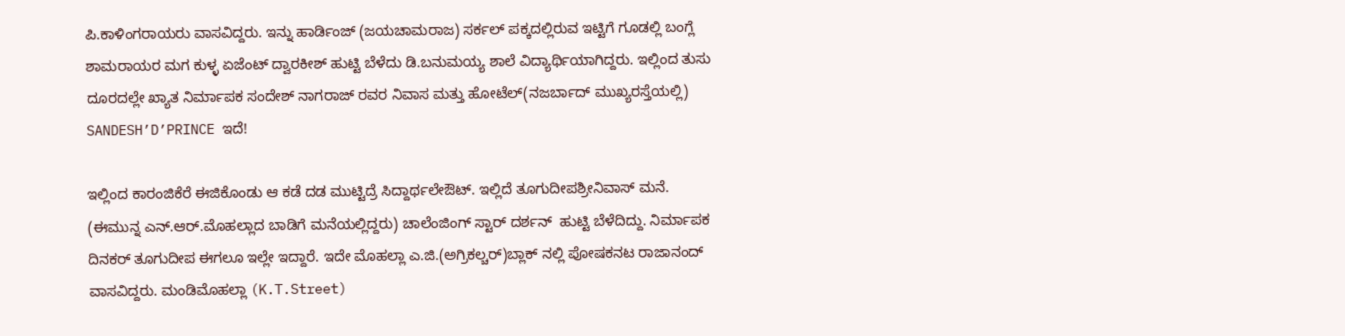ಪಿ.ಕಾಳಿಂಗರಾಯರು ವಾಸವಿದ್ದರು. ಇನ್ನು ಹಾರ್ಡಿಂಜ್ (ಜಯಚಾಮರಾಜ) ಸರ್ಕಲ್ ಪಕ್ಕದಲ್ಲಿರುವ ಇಟ್ಟಿಗೆ ಗೂಡಲ್ಲಿ ಬಂಗ್ಲೆ ಶಾಮರಾಯರ ಮಗ ಕುಳ್ಳ ಏಜೆಂಟ್ ದ್ವಾರಕೀಶ್ ಹುಟ್ಟಿ ಬೆಳೆದು ಡಿ.ಬನುಮಯ್ಯ ಶಾಲೆ ವಿದ್ಯಾರ್ಥಿಯಾಗಿದ್ದರು. ಇಲ್ಲಿಂದ ತುಸು ದೂರದಲ್ಲೇ ಖ್ಯಾತ ನಿರ್ಮಾಪಕ ಸಂದೇಶ್ ನಾಗರಾಜ್ ರವರ ನಿವಾಸ ಮತ್ತು ಹೋಟೆಲ್(ನಜರ್ಬಾದ್ ಮುಖ್ಯರಸ್ತೆಯಲ್ಲಿ) SANDESH’D’PRINCE ಇದೆ!

ಇಲ್ಲಿಂದ ಕಾರಂಜಿಕೆರೆ ಈಜಿಕೊಂಡು ಆ ಕಡೆ ದಡ ಮುಟ್ಟಿದ್ರೆ ಸಿದ್ದಾರ್ಥಲೇಔಟ್. ಇಲ್ಲಿದೆ ತೂಗುದೀಪಶ್ರೀನಿವಾಸ್ ಮನೆ. (ಈಮುನ್ನ ಎನ್.ಆರ್.ಮೊಹಲ್ಲಾದ ಬಾಡಿಗೆ ಮನೆಯಲ್ಲಿದ್ದರು) ಚಾಲೆಂಜಿಂಗ್ ಸ್ಟಾರ್ ದರ್ಶನ್  ಹುಟ್ಟಿ ಬೆಳೆದಿದ್ದು. ನಿರ್ಮಾಪಕ ದಿನಕರ್ ತೂಗುದೀಪ ಈಗಲೂ ಇಲ್ಲೇ ಇದ್ದಾರೆ. ಇದೇ ಮೊಹಲ್ಲಾ ಎ.ಜಿ.(ಅಗ್ರಿಕಲ್ಚರ್)ಬ್ಲಾಕ್ ನಲ್ಲಿ ಪೋಷಕನಟ ರಾಜಾನಂದ್ ವಾಸವಿದ್ದರು. ಮಂಡಿಮೊಹಲ್ಲಾ (K.T.Street)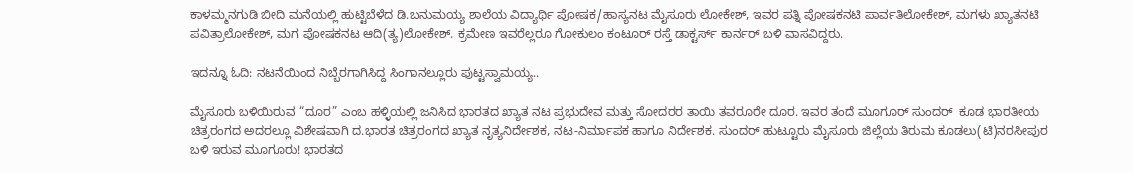ಕಾಳಮ್ಮನಗುಡಿ ಬೀದಿ ಮನೆಯಲ್ಲಿ ಹುಟ್ಟಿಬೆಳೆದ ಡಿ.ಬನುಮಯ್ಯ ಶಾಲೆಯ ವಿದ್ಯಾರ್ಥಿ ಪೋಷಕ/ಹಾಸ್ಯನಟ ಮೈಸೂರು ಲೋಕೇಶ್, ಇವರ ಪತ್ನಿ ಪೋಷಕನಟಿ ಪಾರ್ವತಿಲೋಕೇಶ್, ಮಗಳು ಖ್ಯಾತನಟಿ ಪವಿತ್ರಾಲೋಕೇಶ್, ಮಗ ಪೋಷಕನಟ ಆದಿ(ತ್ಯ)ಲೋಕೇಶ್. ಕ್ರಮೇಣ ಇವರೆಲ್ಲರೂ ಗೋಕುಲಂ ಕಂಟೂರ್ ರಸ್ತೆ ಡಾಕ್ಟರ್ಸ್ ಕಾರ್ನರ್ ಬಳಿ ವಾಸವಿದ್ದರು.

ಇದನ್ನೂ ಓದಿ: ನಟನೆಯಿಂದ ನಿಬ್ಬೆರಗಾಗಿಸಿದ್ದ ಸಿಂಗಾನಲ್ಲೂರು ಪುಟ್ಟಸ್ವಾಮಯ್ಯ..

ಮೈಸೂರು ಬಳಿಯಿರುವ “ದೂರ” ಎಂಬ ಹಳ್ಳಿಯಲ್ಲಿ ಜನಿಸಿದ ಭಾರತದ ಖ್ಯಾತ ನಟ ಪ್ರಭುದೇವ ಮತ್ತು ಸೋದರರ ತಾಯಿ ತವರೂರೇ ದೂರ. ಇವರ ತಂದೆ ಮೂಗೂರ್ ಸುಂದರ್  ಕೂಡ ಭಾರತೀಯ ಚಿತ್ರರಂಗದ ಅದರಲ್ಲೂ ವಿಶೇಷವಾಗಿ ದ.ಭಾರತ ಚಿತ್ರರಂಗದ ಖ್ಯಾತ ನೃತ್ಯನಿರ್ದೇಶಕ, ನಟ-ನಿರ್ಮಾಪಕ ಹಾಗೂ ನಿರ್ದೇಶಕ. ಸುಂದರ್ ಹುಟ್ಟೂರು ಮೈಸೂರು ಜಿಲ್ಲೆಯ ತಿರುಮ ಕೂಡಲು(ಟಿ)ನರಸೀಪುರ ಬಳಿ ಇರುವ ಮೂಗೂರು! ಭಾರತದ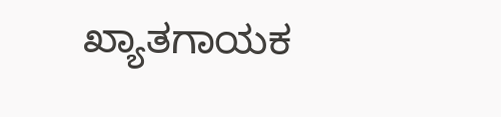ಖ್ಯಾತಗಾಯಕ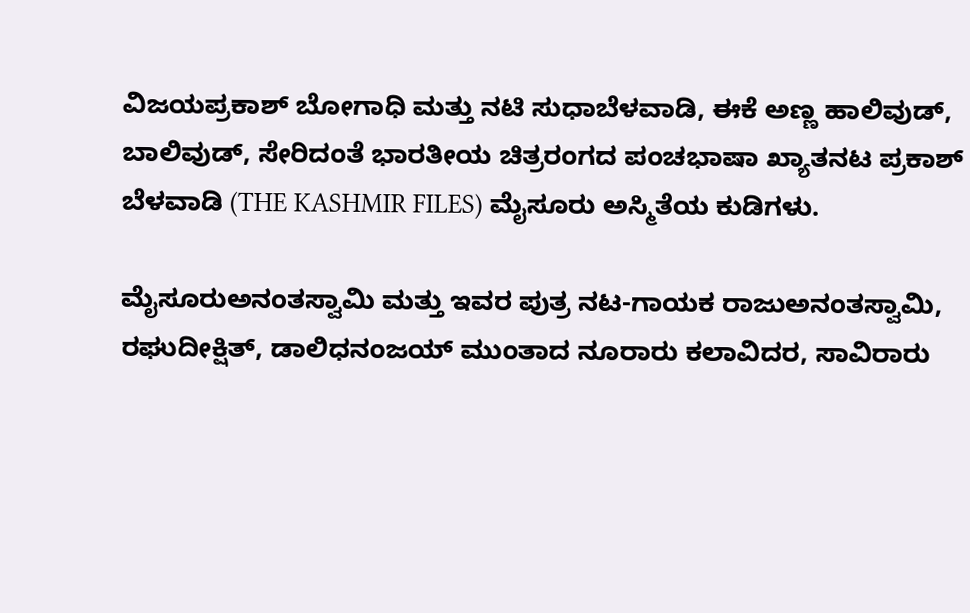ವಿಜಯಪ್ರಕಾಶ್ ಬೋಗಾಧಿ ಮತ್ತು ನಟಿ ಸುಧಾಬೆಳವಾಡಿ, ಈಕೆ ಅಣ್ಣ ಹಾಲಿವುಡ್, ಬಾಲಿವುಡ್, ಸೇರಿದಂತೆ ಭಾರತೀಯ ಚಿತ್ರರಂಗದ ಪಂಚಭಾಷಾ ಖ್ಯಾತನಟ ಪ್ರಕಾಶ್ ಬೆಳವಾಡಿ (THE KASHMIR FILES) ಮೈಸೂರು ಅಸ್ಮಿತೆಯ ಕುಡಿಗಳು.

ಮೈಸೂರುಅನಂತಸ್ವಾಮಿ ಮತ್ತು ಇವರ ಪುತ್ರ ನಟ-ಗಾಯಕ ರಾಜುಅನಂತಸ್ವಾಮಿ, ರಘುದೀಕ್ಷಿತ್, ಡಾಲಿಧನಂಜಯ್ ಮುಂತಾದ ನೂರಾರು ಕಲಾವಿದರ, ಸಾವಿರಾರು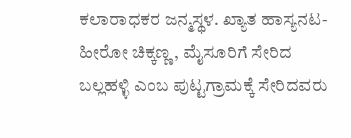ಕಲಾರಾಧಕರ ಜನ್ಮಸ್ಥಳ. ಖ್ಯಾತ ಹಾಸ್ಯನಟ-ಹೀರೋ ಚಿಕ್ಕಣ್ಣ, ಮೈಸೂರಿಗೆ ಸೇರಿದ ಬಲ್ಲಹಳ್ಳಿ ಎಂಬ ಪುಟ್ಟಗ್ರಾಮಕ್ಕೆ ಸೇರಿದವರು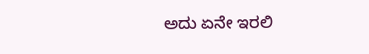ಅದು ಏನೇ ಇರಲಿ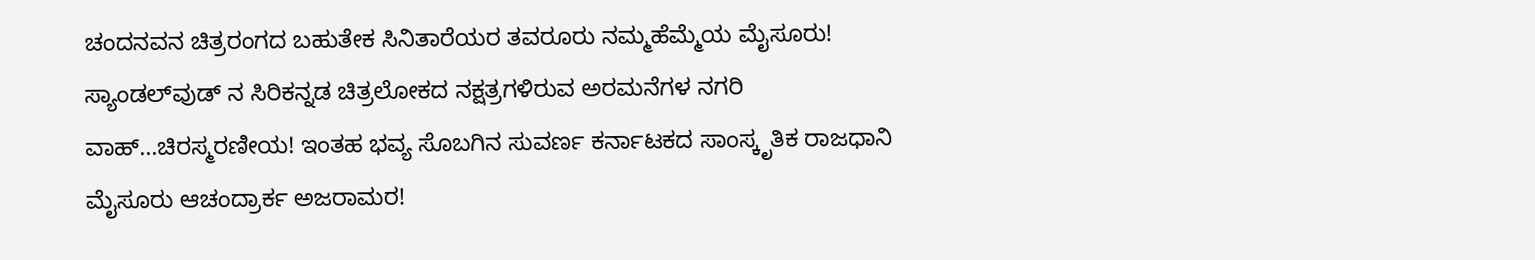ಚಂದನವನ ಚಿತ್ರರಂಗದ ಬಹುತೇಕ ಸಿನಿತಾರೆಯರ ತವರೂರು ನಮ್ಮಹೆಮ್ಮೆಯ ಮೈಸೂರು! ಸ್ಯಾಂಡಲ್‍ವುಡ್ ನ ಸಿರಿಕನ್ನಡ ಚಿತ್ರಲೋಕದ ನಕ್ಷತ್ರಗಳಿರುವ ಅರಮನೆಗಳ ನಗರಿ ವಾಹ್…ಚಿರಸ್ಮರಣೀಯ! ಇಂತಹ ಭವ್ಯ ಸೊಬಗಿನ ಸುವರ್ಣ ಕರ್ನಾಟಕದ ಸಾಂಸ್ಕೃತಿಕ ರಾಜಧಾನಿ ಮೈಸೂರು ಆಚಂದ್ರಾರ್ಕ ಅಜರಾಮರ!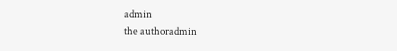admin
the authoradmin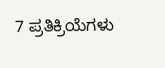7 ಪ್ರತಿಕ್ರಿಯೆಗಳು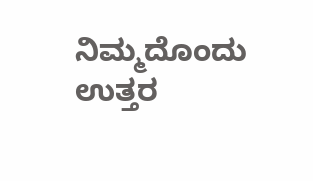ನಿಮ್ಮದೊಂದು ಉತ್ತರ